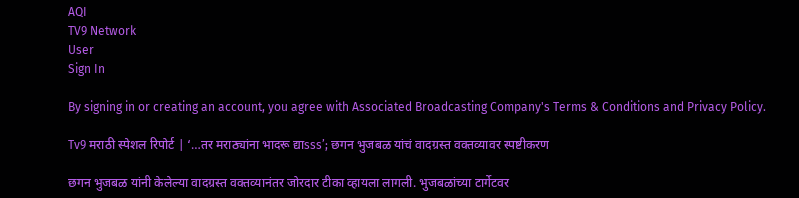AQI
TV9 Network
User
Sign In

By signing in or creating an account, you agree with Associated Broadcasting Company's Terms & Conditions and Privacy Policy.

Tv9 मराठी स्पेशल रिपोर्ट | ‘…तर मराठ्यांना भादरू द्याsss’; छगन भुजबळ यांचं वादग्रस्त वक्तव्यावर स्पष्टीकरण

छगन भुजबळ यांनी केलेल्या वादग्रस्त वक्तव्यानंतर जोरदार टीका व्हायला लागली. भुजबळांच्या टार्गेटवर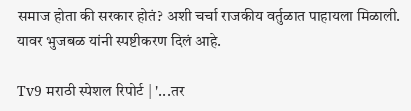समाज होता की सरकार होतं? अशी चर्चा राजकीय वर्तुळात पाहायला मिळाली. यावर भुजबळ यांनी स्पष्टीकरण दिलं आहे.

Tv9 मराठी स्पेशल रिपोर्ट | '...तर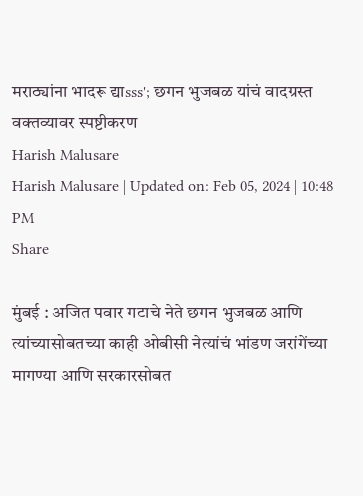मराठ्यांना भादरू द्याsss'; छगन भुजबळ यांचं वादग्रस्त वक्तव्यावर स्पष्टीकरण
Harish Malusare
Harish Malusare | Updated on: Feb 05, 2024 | 10:48 PM
Share

मुंबई : अजित पवार गटाचे नेते छगन भुजबळ आणि त्यांच्यासोबतच्या काही ओबीसी नेत्यांचं भांडण जरांगेंच्या मागण्या आणि सरकारसोबत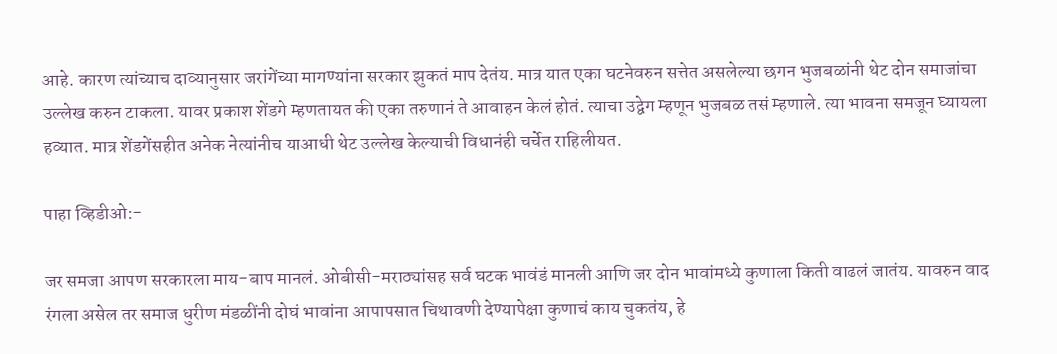आहे. कारण त्यांच्याच दाव्यानुसार जरांगेंच्या मागण्यांना सरकार झुकतं माप देतंय. मात्र यात एका घटनेवरुन सत्तेत असलेल्या छगन भुजबळांनी थेट दोन समाजांचा उल्लेख करुन टाकला. यावर प्रकाश शेंडगे म्हणतायत की एका तरुणानं ते आवाहन केलं होतं. त्याचा उद्वेग म्हणून भुजबळ तसं म्हणाले. त्या भावना समजून घ्यायला हव्यात. मात्र शेंडगेंसहीत अनेक नेत्यांनीच याआधी थेट उल्लेख केल्याची विधानंही चर्चेत राहिलीयत.

पाहा व्हिडीओ:-

जर समजा आपण सरकारला माय-बाप मानलं. ओबीसी-मराठ्यांसह सर्व घटक भावंडं मानली आणि जर दोन भावांमध्ये कुणाला किती वाढलं जातंय. यावरुन वाद रंगला असेल तर समाज धुरीण मंडळींनी दोघं भावांना आपापसात चिथावणी देण्यापेक्षा कुणाचं काय चुकतंय, हे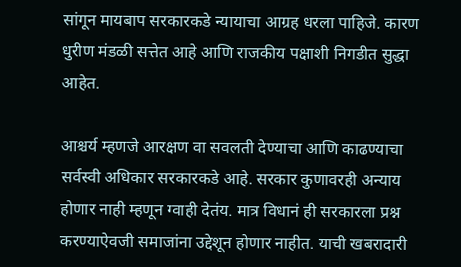सांगून मायबाप सरकारकडे न्यायाचा आग्रह धरला पाहिजे. कारण धुरीण मंडळी सत्तेत आहे आणि राजकीय पक्षाशी निगडीत सुद्धा आहेत.

आश्चर्य म्हणजे आरक्षण वा सवलती देण्याचा आणि काढण्याचा सर्वस्वी अधिकार सरकारकडे आहे. सरकार कुणावरही अन्याय होणार नाही म्हणून ग्वाही देतंय. मात्र विधानं ही सरकारला प्रश्न करण्याऐवजी समाजांना उद्देशून होणार नाहीत. याची खबरादारी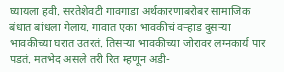घ्यायला हवी. सरतेशेवटी गावगाडा अर्थकारणाबरोबर सामाजिक बंधात बांधला गेलाय. गावात एका भावकीचं वऱ्हाड दुसऱ्या भावकीच्या घरात उतरतं. तिसऱ्या भावकीच्या जोरावर लग्नकार्य पार पडतं. मतभेद असले तरी रित म्हणून अडी-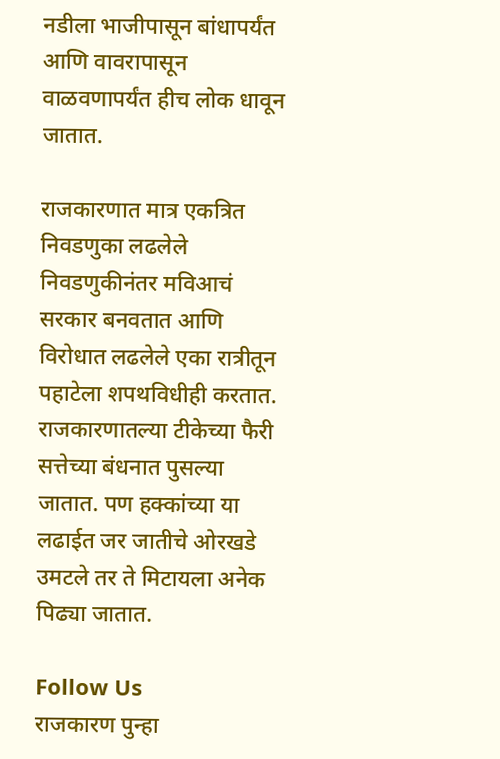नडीला भाजीपासून बांधापर्यंत आणि वावरापासून वाळवणापर्यंत हीच लोक धावून जातात.

राजकारणात मात्र एकत्रित निवडणुका लढलेले निवडणुकीनंतर मविआचं सरकार बनवतात आणि विरोधात लढलेले एका रात्रीतून पहाटेला शपथविधीही करतात. राजकारणातल्या टीकेच्या फैरी सत्तेच्या बंधनात पुसल्या जातात. पण हक्कांच्या या लढाईत जर जातीचे ओरखडे उमटले तर ते मिटायला अनेक पिढ्या जातात.

Follow Us
राजकारण पुन्हा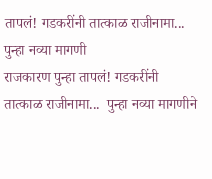तापलं! गडकरींनी तात्काळ राजीनामा... पुन्हा नव्या मागणी
राजकारण पुन्हा तापलं! गडकरींनी तात्काळ राजीनामा...  पुन्हा नव्या मागणीने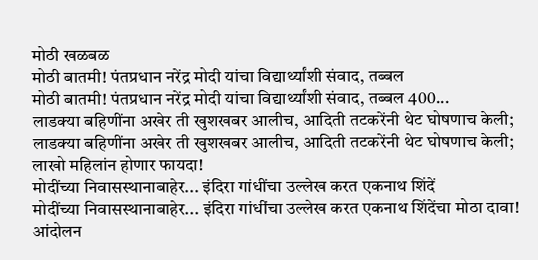मोठी खळबळ
मोठी बातमी! पंतप्रधान नरेंद्र मोदी यांचा विद्यार्थ्यांशी संवाद, तब्बल
मोठी बातमी! पंतप्रधान नरेंद्र मोदी यांचा विद्यार्थ्यांशी संवाद, तब्बल 400...
लाडक्या बहिणींना अखेर ती खुशखबर आलीच, आदिती तटकरेंनी थेट घोषणाच केली;
लाडक्या बहिणींना अखेर ती खुशखबर आलीच, आदिती तटकरेंनी थेट घोषणाच केली; लाखो महिलांन होणार फायदा!
मोदींच्या निवासस्थानाबाहेर... इंदिरा गांधींचा उल्लेख करत एकनाथ शिंदें
मोदींच्या निवासस्थानाबाहेर... इंदिरा गांधींचा उल्लेख करत एकनाथ शिंदेंचा मोठा दावा!
आंदोलन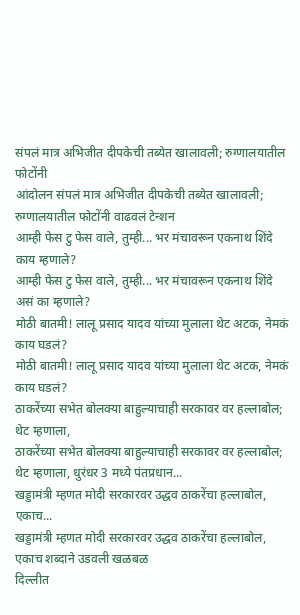संपलं मात्र अभिजीत दीपकेची तब्येत खालावली; रुग्णालयातील फोटोंनी
आंदोलन संपलं मात्र अभिजीत दीपकेची तब्येत खालावली; रुग्णालयातील फोटोंनी वाढवलं टेन्शन
आम्ही फेस टु फेस वाले, तुम्ही... भर मंचावरून एकनाथ शिंदे काय म्हणाले?
आम्ही फेस टु फेस वाले, तुम्ही... भर मंचावरून एकनाथ शिंदे असं का म्हणाले?
मोठी बातमी! लालू प्रसाद यादव यांच्या मुलाला थेट अटक, नेमकं काय घडलं?
मोठी बातमी! लालू प्रसाद यादव यांच्या मुलाला थेट अटक, नेमकं काय घडलं?
ठाकरेंच्या सभेत बोलक्या बाहुल्याचाही सरकावर वर हल्लाबोल; थेट म्हणाला,
ठाकरेंच्या सभेत बोलक्या बाहुल्याचाही सरकावर वर हल्लाबोल; थेट म्हणाला, धुरंधर 3 मध्ये पंतप्रधान...
खड्डामंत्री म्हणत मोदी सरकारवर उद्धव ठाकरेंचा हल्लाबोल, एकाच...
खड्डामंत्री म्हणत मोदी सरकारवर उद्धव ठाकरेंचा हल्लाबोल, एकाच शब्दाने उडवली खळबळ
दिल्लीत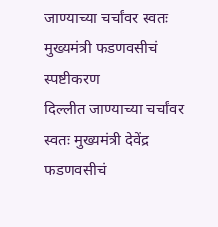जाण्याच्या चर्चांवर स्वतः मुख्यमंत्री फडणवसीचं स्पष्टीकरण
दिल्लीत जाण्याच्या चर्चांवर स्वतः मुख्यमंत्री देवेंद्र फडणवसीचं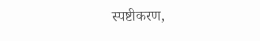स्पष्टीकरण,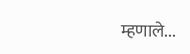म्हणाले...